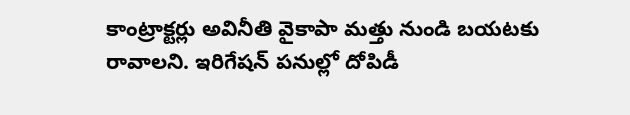కాంట్రాక్టర్లు అవినీతి వైకాపా మత్తు నుండి బయటకు రావాలని. ఇరిగేషన్ పనుల్లో దోపిడీ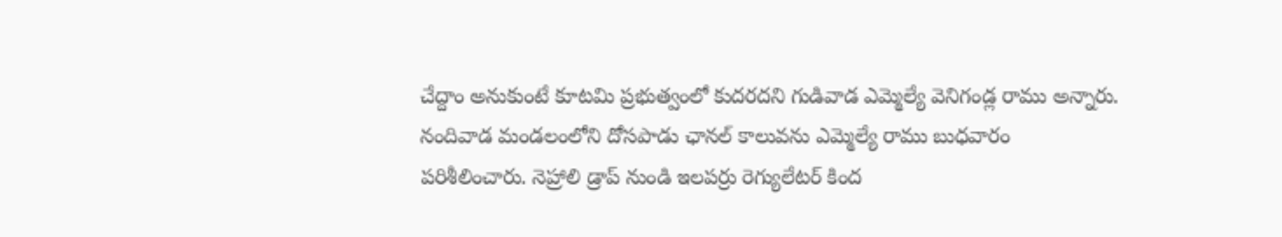చేద్దాం అనుకుంటే కూటమి ప్రభుత్వంలో కుదరదని గుడివాడ ఎమ్మెల్యే వెనిగండ్ల రాము అన్నారు. నందివాడ మండలంలోని దోసపాడు ఛానల్ కాలువను ఎమ్మెల్యే రాము బుధవారం పరిశీలించారు. నెహ్రాలి డ్రాప్ నుండి ఇలపర్రు రెగ్యులేటర్ కింద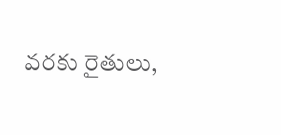వరకు రైతులు,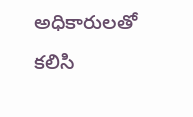అధికారులతో కలిసి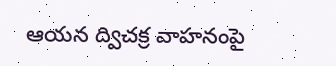ఆయన ద్విచక్ర వాహనంపై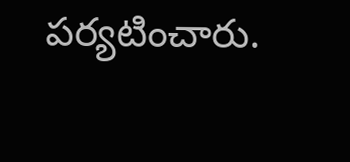పర్యటించారు.